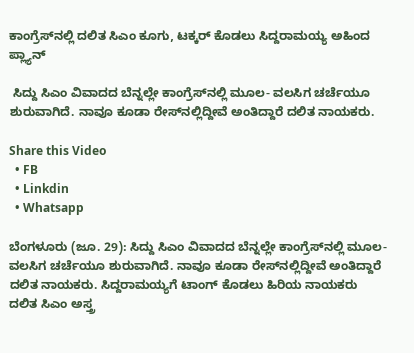ಕಾಂಗ್ರೆಸ್‌ನಲ್ಲಿ ದಲಿತ ಸಿಎಂ ಕೂಗು, ಟಕ್ಕರ್‌ ಕೊಡಲು ಸಿದ್ದರಾಮಯ್ಯ ಅಹಿಂದ ಪ್ಲ್ಯಾನ್

 ಸಿದ್ದು ಸಿಎಂ ವಿವಾದದ ಬೆನ್ನಲ್ಲೇ ಕಾಂಗ್ರೆಸ್‌ನಲ್ಲಿ ಮೂಲ- ವಲಸಿಗ ಚರ್ಚೆಯೂ ಶುರುವಾಗಿದೆ. ನಾವೂ ಕೂಡಾ ರೇಸ್‌ನಲ್ಲಿದ್ದೀವೆ ಅಂತಿದ್ದಾರೆ ದಲಿತ ನಾಯಕರು.

Share this Video
  • FB
  • Linkdin
  • Whatsapp

ಬೆಂಗಳೂರು (ಜೂ. 29): ಸಿದ್ದು ಸಿಎಂ ವಿವಾದದ ಬೆನ್ನಲ್ಲೇ ಕಾಂಗ್ರೆಸ್‌ನಲ್ಲಿ ಮೂಲ- ವಲಸಿಗ ಚರ್ಚೆಯೂ ಶುರುವಾಗಿದೆ. ನಾವೂ ಕೂಡಾ ರೇಸ್‌ನಲ್ಲಿದ್ದೀವೆ ಅಂತಿದ್ದಾರೆ ದಲಿತ ನಾಯಕರು. ಸಿದ್ದರಾಮಯ್ಯಗೆ ಟಾಂಗ್ ಕೊಡಲು ಹಿರಿಯ ನಾಯಕರು ದಲಿತ ಸಿಎಂ ಅಸ್ತ್ರ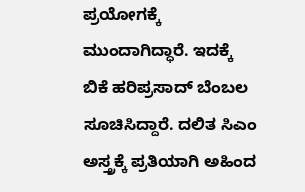ಪ್ರಯೋಗಕ್ಕೆ ಮುಂದಾಗಿದ್ಧಾರೆ. ಇದಕ್ಕೆ ಬಿಕೆ ಹರಿಪ್ರಸಾದ್ ಬೆಂಬಲ ಸೂಚಿಸಿದ್ದಾರೆ. ದಲಿತ ಸಿಎಂ ಅಸ್ತ್ರಕ್ಕೆ ಪ್ರತಿಯಾಗಿ ಅಹಿಂದ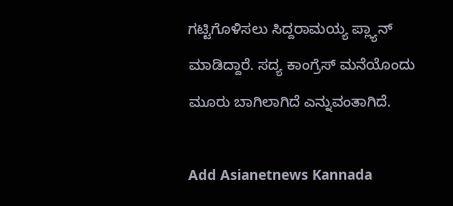ಗಟ್ಟಿಗೊಳಿಸಲು ಸಿದ್ದರಾಮಯ್ಯ ಪ್ಲ್ಯಾನ್ ಮಾಡಿದ್ದಾರೆ. ಸದ್ಯ ಕಾಂಗ್ರೆಸ್‌ ಮನೆಯೊಂದು ಮೂರು ಬಾಗಿಲಾಗಿದೆ ಎನ್ನುವಂತಾಗಿದೆ.

Add Asianetnews Kannada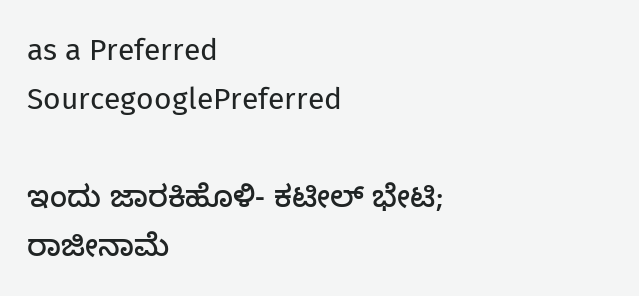as a Preferred SourcegooglePreferred

ಇಂದು ಜಾರಕಿಹೊಳಿ- ಕಟೀಲ್ ಭೇಟಿ; ರಾಜೀನಾಮೆ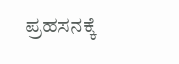ಪ್ರಹಸನಕ್ಕೆ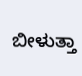ಬೀಳುತ್ತಾ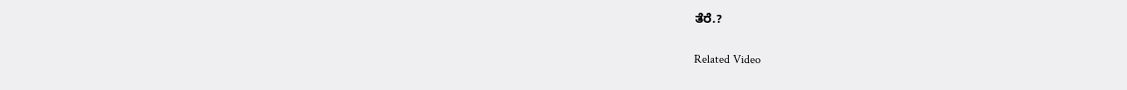ತೆರೆ.?

Related Video